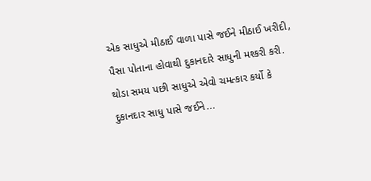એક સાધુએ મીઠાઈ વાળા પાસે જઈને મીઠાઈ ખરીદી, પૈસા પોતાના હોવાથી દુકાનદારે સાધુની મશ્કરી કરી. થોડા સમય પછી સાધુએ એવો ચમત્કાર કર્યો કે દુકાનદાર સાધુ પાસે જઈને...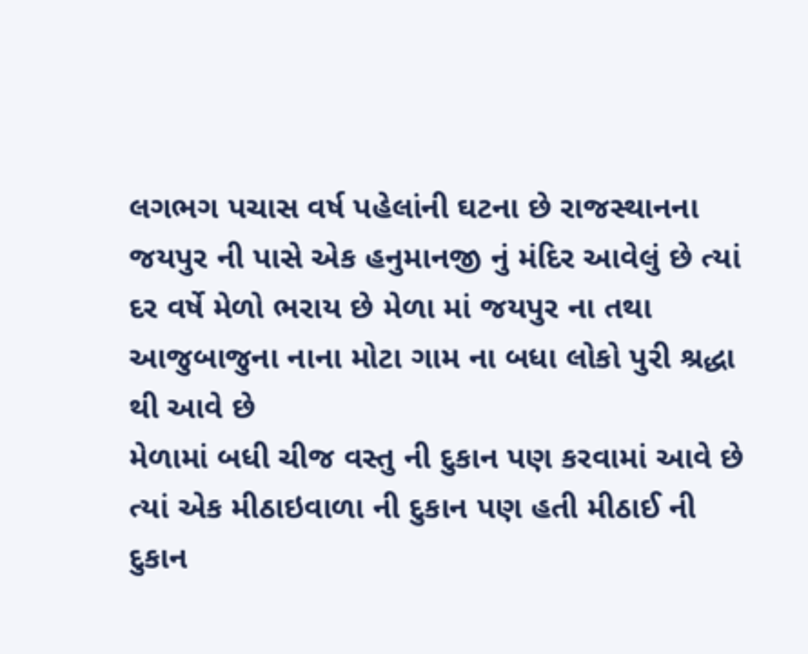લગભગ પચાસ વર્ષ પહેલાંની ઘટના છે રાજસ્થાનના જયપુર ની પાસે એક હનુમાનજી નું મંદિર આવેલું છે ત્યાં દર વર્ષે મેળો ભરાય છે મેળા માં જયપુર ના તથા આજુબાજુના નાના મોટા ગામ ના બધા લોકો પુરી શ્રદ્ધા થી આવે છે
મેળામાં બધી ચીજ વસ્તુ ની દુકાન પણ કરવામાં આવે છે ત્યાં એક મીઠાઇવાળા ની દુકાન પણ હતી મીઠાઈ ની દુકાન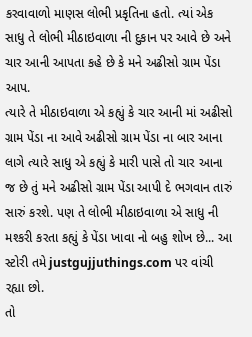કરવાવાળો માણસ લોભી પ્રકૃતિના હતો. ત્યાં એક સાધુ તે લોભી મીઠાઇવાળા ની દુકાન પર આવે છે અને ચાર આની આપતા કહે છે કે મને અઢીસો ગ્રામ પેંડા આપ.
ત્યારે તે મીઠાઇવાળા એ કહ્યું કે ચાર આની માં અઢીસો ગ્રામ પેંડા ના આવે અઢીસો ગ્રામ પેંડા ના બાર આના લાગે ત્યારે સાધુ એ કહ્યું કે મારી પાસે તો ચાર આના જ છે તું મને અઢીસો ગ્રામ પેંડા આપી દે ભગવાન તારું સારું કરશે. પણ તે લોભી મીઠાઇવાળા એ સાધુ ની મશ્કરી કરતા કહ્યું કે પેંડા ખાવા નો બહુ શોખ છે... આ સ્ટોરી તમે justgujjuthings.com પર વાંચી રહ્યા છો.
તો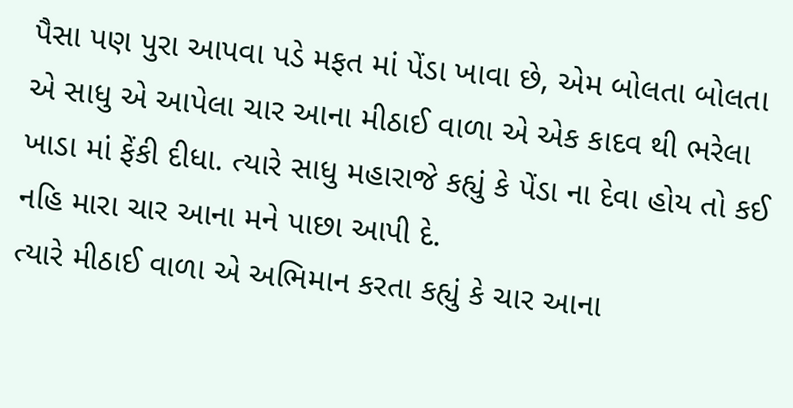પૈસા પણ પુરા આપવા પડે મફત માં પેંડા ખાવા છે, એમ બોલતા બોલતા એ સાધુ એ આપેલા ચાર આના મીઠાઈ વાળા એ એક કાદવ થી ભરેલા ખાડા માં ફેંકી દીધા. ત્યારે સાધુ મહારાજે કહ્યું કે પેંડા ના દેવા હોય તો કઈ નહિ મારા ચાર આના મને પાછા આપી દે.
ત્યારે મીઠાઈ વાળા એ અભિમાન કરતા કહ્યું કે ચાર આના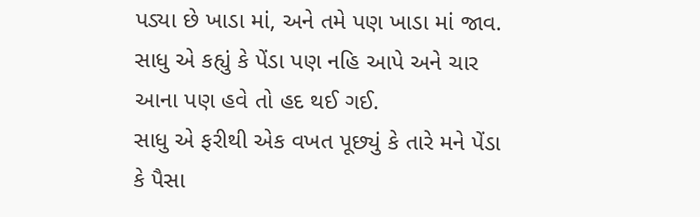પડ્યા છે ખાડા માં, અને તમે પણ ખાડા માં જાવ. સાધુ એ કહ્યું કે પેંડા પણ નહિ આપે અને ચાર આના પણ હવે તો હદ થઈ ગઈ.
સાધુ એ ફરીથી એક વખત પૂછ્યું કે તારે મને પેંડા કે પૈસા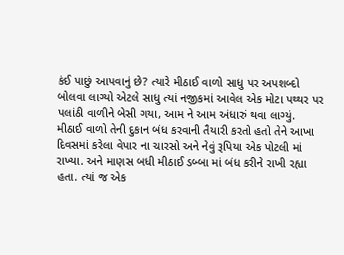કંઈ પાછું આપવાનું છે? ત્યારે મીઠાઈ વાળો સાધુ પર અપશબ્દો બોલવા લાગ્યો એટલે સાધુ ત્યાં નજીકમાં આવેલ એક મોટા પથ્થર પર પલાંઠી વાળીને બેસી ગયા, આમ ને આમ અંધારું થવા લાગ્યું.
મીઠાઈ વાળો તેની દુકાન બંધ કરવાની તૈયારી કરતો હતો તેને આખા દિવસમાં કરેલા વેપાર ના ચારસો અને નેવું રૂપિયા એક પોટલી માં રાખ્યા. અને માણસ બધી મીઠાઈ ડબ્બા માં બંધ કરીને રાખી રહ્યા હતા. ત્યાં જ એક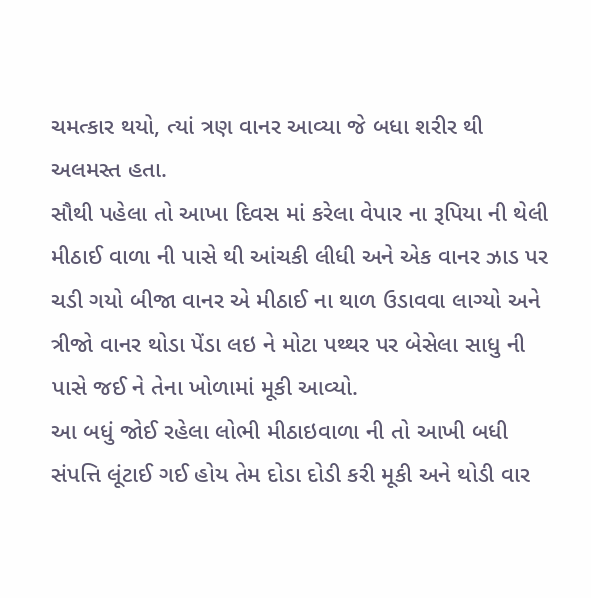ચમત્કાર થયો, ત્યાં ત્રણ વાનર આવ્યા જે બધા શરીર થી અલમસ્ત હતા.
સૌથી પહેલા તો આખા દિવસ માં કરેલા વેપાર ના રૂપિયા ની થેલી મીઠાઈ વાળા ની પાસે થી આંચકી લીધી અને એક વાનર ઝાડ પર ચડી ગયો બીજા વાનર એ મીઠાઈ ના થાળ ઉડાવવા લાગ્યો અને ત્રીજો વાનર થોડા પેંડા લઇ ને મોટા પથ્થર પર બેસેલા સાધુ ની પાસે જઈ ને તેના ખોળામાં મૂકી આવ્યો.
આ બધું જોઈ રહેલા લોભી મીઠાઇવાળા ની તો આખી બધી સંપત્તિ લૂંટાઈ ગઈ હોય તેમ દોડા દોડી કરી મૂકી અને થોડી વાર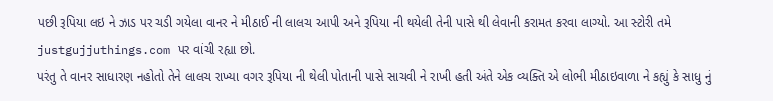પછી રૂપિયા લઇ ને ઝાડ પર ચડી ગયેલા વાનર ને મીઠાઈ ની લાલચ આપી અને રૂપિયા ની થયેલી તેની પાસે થી લેવાની કરામત કરવા લાગ્યો. આ સ્ટોરી તમે justgujjuthings.com પર વાંચી રહ્યા છો.
પરંતુ તે વાનર સાધારણ નહોતો તેને લાલચ રાખ્યા વગર રૂપિયા ની થેલી પોતાની પાસે સાચવી ને રાખી હતી અંતે એક વ્યક્તિ એ લોભી મીઠાઇવાળા ને કહ્યું કે સાધુ નું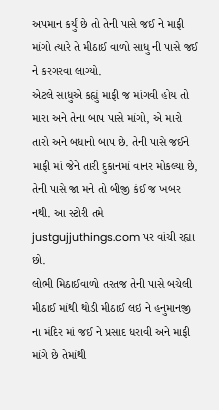અપમાન કર્યું છે તો તેની પાસે જઈ ને માફી માંગો ત્યારે તે મીઠાઈ વાળો સાધુ ની પાસે જઈ ને કરગરવા લાગ્યો.
એટલે સાધુએ કહ્યું માફી જ માંગવી હોય તો મારા અને તેના બાપ પાસે માંગો, એ મારો તારો અને બધાનો બાપ છે. તેની પાસે જઈને માફી માં જેને તારી દુકાનમાં વાનર મોકલ્યા છે, તેની પાસે જા મને તો બીજી કંઈ જ ખબર નથી. આ સ્ટોરી તમે justgujjuthings.com પર વાંચી રહ્યા છો.
લોભી મિઠાઈવાળો તરતજ તેની પાસે બચેલી મીઠાઈ માંથી થોડી મીઠાઈ લઇ ને હનુમાનજી ના મંદિર માં જઈ ને પ્રસાદ ધરાવી અને માફી માંગે છે તેમાંથી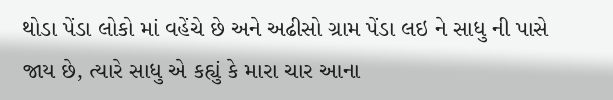થોડા પેંડા લોકો માં વહેંચે છે અને અઢીસો ગ્રામ પેંડા લઇ ને સાધુ ની પાસે જાય છે, ત્યારે સાધુ એ કહ્યું કે મારા ચાર આના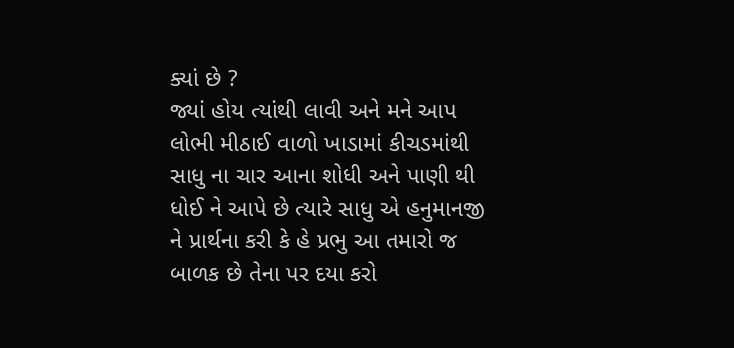ક્યાં છે ?
જ્યાં હોય ત્યાંથી લાવી અને મને આપ લોભી મીઠાઈ વાળો ખાડામાં કીચડમાંથી સાધુ ના ચાર આના શોધી અને પાણી થી ધોઈ ને આપે છે ત્યારે સાધુ એ હનુમાનજી ને પ્રાર્થના કરી કે હે પ્રભુ આ તમારો જ બાળક છે તેના પર દયા કરો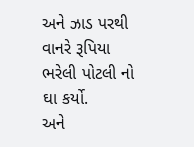અને ઝાડ પરથી વાનરે રૂપિયા ભરેલી પોટલી નો ઘા કર્યો.
અને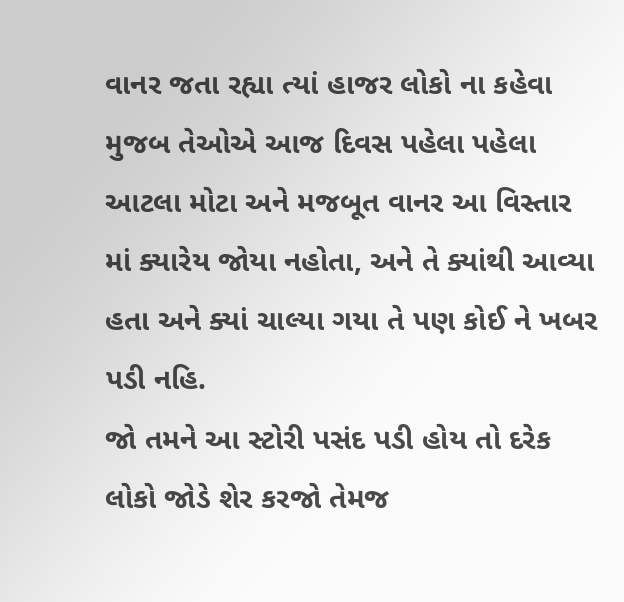વાનર જતા રહ્યા ત્યાં હાજર લોકો ના કહેવા મુજબ તેઓએ આજ દિવસ પહેલા પહેલા આટલા મોટા અને મજબૂત વાનર આ વિસ્તાર માં ક્યારેય જોયા નહોતા, અને તે ક્યાંથી આવ્યા હતા અને ક્યાં ચાલ્યા ગયા તે પણ કોઈ ને ખબર પડી નહિ.
જો તમને આ સ્ટોરી પસંદ પડી હોય તો દરેક લોકો જોડે શેર કરજો તેમજ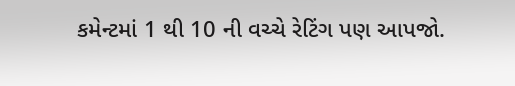કમેન્ટમાં 1 થી 10 ની વચ્ચે રેટિંગ પણ આપજો.